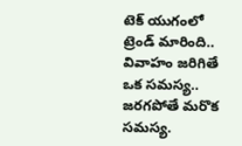టెక్ యుగంలో ట్రెండ్ మారింది.. వివాహం జరిగితే ఒక సమస్య.. జరగపోతే మరొక సమస్య.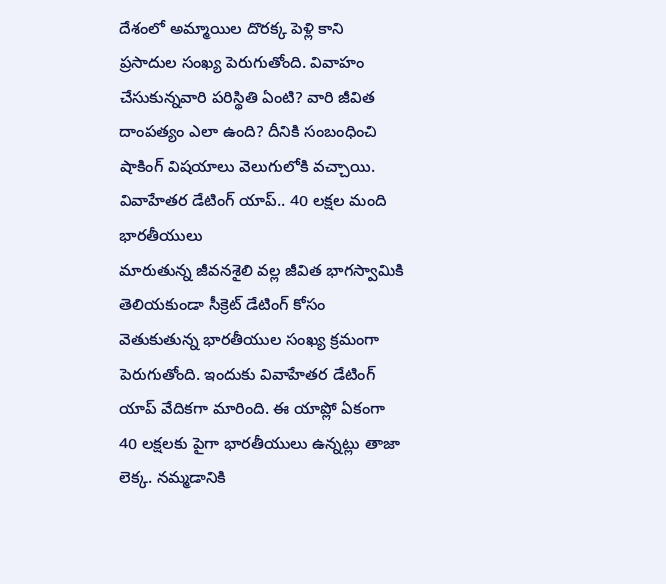దేశంలో అమ్మాయిల దొరక్క పెళ్లి కాని ప్రసాదుల సంఖ్య పెరుగుతోంది. వివాహం చేసుకున్నవారి పరిస్థితి ఏంటి? వారి జీవిత దాంపత్యం ఎలా ఉంది? దీనికి సంబంధించి షాకింగ్ విషయాలు వెలుగులోకి వచ్చాయి.
వివాహేతర డేటింగ్ యాప్.. 40 లక్షల మంది భారతీయులు
మారుతున్న జీవనశైలి వల్ల జీవిత భాగస్వామికి తెలియకుండా సీక్రెట్ డేటింగ్ కోసం వెతుకుతున్న భారతీయుల సంఖ్య క్రమంగా పెరుగుతోంది. ఇందుకు వివాహేతర డేటింగ్ యాప్ వేదికగా మారింది. ఈ యాప్లో ఏకంగా 40 లక్షలకు పైగా భారతీయులు ఉన్నట్లు తాజా లెక్క. నమ్మడానికి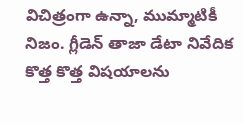విచిత్రంగా ఉన్నా, ముమ్మాటికీ నిజం. గ్లీడెన్ తాజా డేటా నివేదిక కొత్త కొత్త విషయాలను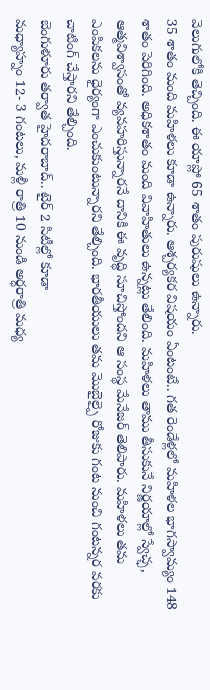వెలుగులోకి తెచ్చింది. ఈ యాప్లో 65 శాతం పురుషులు ఉన్నారు.
35 శాతం మంది మహిళలు కూడా ఉన్నారు. ఆశ్చర్యకర విషయం ఏంటంటే.. గత రెండేళ్లలో మహిళల భాగస్వామ్యం 148 శాతం పెరిగింది. అధికశాతం మంది వివాహితులు ఉన్నట్లు తేలింది. మహిళలు తాము తీసుకునే నిర్ణయాల్లో స్వేచ్ఛ, ఆత్మవిశ్వాసంతో వ్యవహరిస్తున్నారనే దానికి ఈ వృద్ధి సూచిస్తోందని ఆ సంస్థ మేనేజర్ తెలిపారు. మహిళలు తమ ఎంపికలను ధైర్యంగా ఎంచుకుంటున్నారని తేల్చింది. భారతీయులు తమ మొబైల్పై రోజుకు గంట నుంచి గంటన్నర వరకు చాటింగ్ చేస్తారని తేల్చింది.
బెంగుళూరు తర్వాత హైదరాబాద్.. టైర్ 2 సిటీల్లో కూడా
మధ్యాహ్నం 12- 3 గంటలు, మళ్లీ రాత్రి 10 నుండి అర్ధరాత్రి మధ్య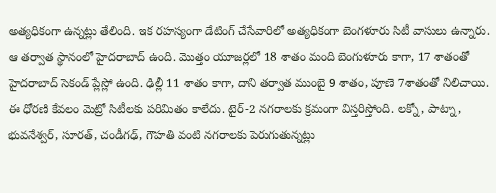అత్యధికంగా ఉన్నట్లు తేలింది. ఇక రహస్యంగా డేటింగ్ చేసేవారిలో అత్యధికంగా బెంగళూరు సిటీ వాసులు ఉన్నారు. ఆ తర్వాత స్థానంలో హైదరాబాద్ ఉంది. మొత్తం యూజర్లలో 18 శాతం మంది బెంగుళూరు కాగా, 17 శాతంతో హైదరాబాద్ సెకండ్ ప్లేస్లో ఉంది. ఢిల్లీ 11 శాతం కాగా, దాని తర్వాత ముంబై 9 శాతం, పూణె 7శాతంతో నిలిచాయి. ఈ ధోరణి కేవలం మెట్రో సిటీలకు పరిమితం కాలేదు. టైర్-2 నగరాలకు క్రమంగా విస్తరిస్తోంది. లక్నో, పాట్నా, భువనేశ్వర్, సూరత్, చండీగఢ్, గౌహతి వంటి నగరాలకు పెరుగుతున్నట్లు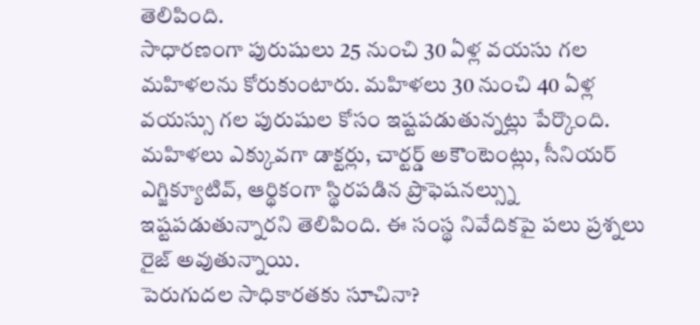తెలిపింది.
సాధారణంగా పురుషులు 25 నుంచి 30 ఏళ్ల వయసు గల మహిళలను కోరుకుంటారు. మహిళలు 30 నుంచి 40 ఏళ్ల వయస్సు గల పురుషుల కోసం ఇష్టపడుతున్నట్లు పేర్కొంది. మహిళలు ఎక్కువగా డాక్టర్లు, చార్టర్డ్ అకౌంటెంట్లు, సీనియర్ ఎగ్జిక్యూటివ్, ఆర్థికంగా స్థిరపడిన ప్రొఫెషనల్స్ను ఇష్టపడుతున్నారని తెలిపింది. ఈ సంస్థ నివేదికపై పలు ప్రశ్నలు రైజ్ అవుతున్నాయి.
పెరుగుదల సాధికారతకు సూచినా?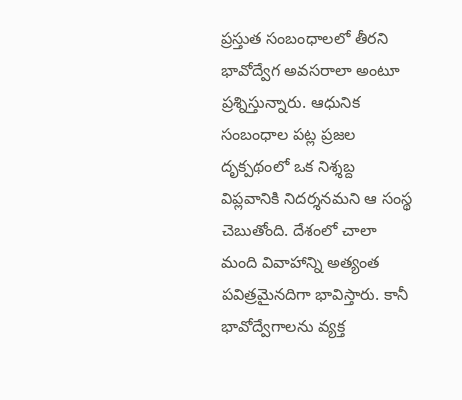ప్రస్తుత సంబంధాలలో తీరని భావోద్వేగ అవసరాలా అంటూ ప్రశ్నిస్తున్నారు. ఆధునిక సంబంధాల పట్ల ప్రజల దృక్పథంలో ఒక నిశ్శబ్ద విప్లవానికి నిదర్శనమని ఆ సంస్థ చెబుతోంది. దేశంలో చాలా మంది వివాహాన్ని అత్యంత పవిత్రమైనదిగా భావిస్తారు. కానీ భావోద్వేగాలను వ్యక్త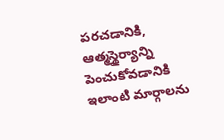పరచడానికి, ఆత్మస్థైర్యాన్ని పెంచుకోవడానికి ఇలాంటి మార్గాలను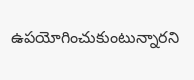ఉపయోగించుకుంటున్నారని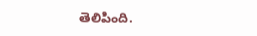తెలిపింది.